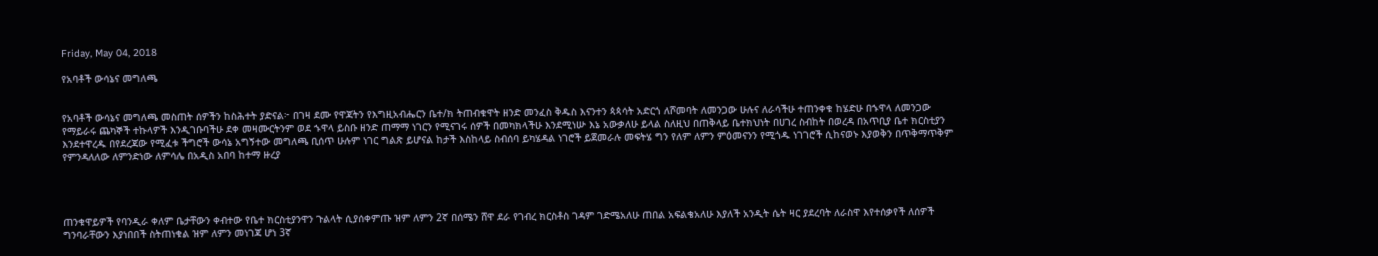Friday, May 04, 2018

የአባቶች ውሳኔና መግለጫ


የአባቶች ውሳኔና መግለጫ መስጠት ሰዎችን ከስሕተት ያድናል፦ በገዛ ደሙ የዋጃትን የእግዚአብሔርን ቤተ/ክ ትጠብቁዋት ዘንድ መንፈስ ቅዱስ እናንተን ጳጳሳት አድርጎ ለሾመባት ለመንጋው ሁሉና ለራሳችሁ ተጠንቀቁ ከሄድሁ በኁዋላ ለመንጋው የማይራሩ ጨካኞች ተኩላዎች እንዲገቡባችሁ ደቀ መዛሙርትንም ወደ ኁዋላ ይስቡ ዘንድ ጠማማ ነገርን የሚናገሩ ሰዎች በመካክላችሁ እንደሚነሡ እኔ አውቃለሁ ይላል ስለዚህ በጠቅላይ ቤተክህነት በሀገረ ስብከት በወረዳ በአጥቢያ ቤተ ክርስቲያን እንደተዋረዱ በየደረጃው የሚፈቱ ችግሮች ውሳኔ አግኝተው መግለጫ ቢሰጥ ሁሉም ነገር ግልጽ ይሆናል ከታች እስከላይ ስብሰባ ይካሄዳል ነገሮች ይጀመራሉ መፍትሄ ግን የለም ለምን ምዕመናንን የሚጎዱ ነገገሮች ሲከናወኑ እያወቅን በጥቅማጥቅም የምንዳለለው ለምንድነው ለምሳሌ በአዲስ አበባ ከተማ ዙረያ




ጠንቁዋይዎች የባንዲራ ቀለም ቤታቸውን ቀብተው የቤተ ክርስቲያንዋን ጉልላት ሲያሰቀምጡ ዝም ለምን 2ኛ በሰሜን ሸዋ ደራ የገብረ ክርስቶስ ገዳም ገድሜአለሁ ጠበል አፍልቄአለሁ እያለች አንዲት ሴት ዛር ያደረባት ለራስዋ እየተሰቃየች ለሰዎች ግንባራቸውን እያነበበች ስትጠነቁል ዝም ለምን መነገጃ ሆነ 3ኛ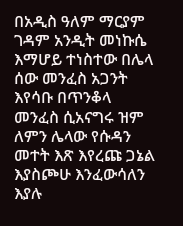በአዲስ ዓለም ማርያም ገዳም አንዲት መነኩሴ እማሆይ ተነስተው በሌላ ሰው መንፈስ አጋንት እየሳቡ በጥንቆላ መንፈስ ሲአናግሩ ዝም ለምን ሌላው የሱዳን መተት እጽ እየረጩ ጋኔል እያስጮሁ እንፈውሳለን እያሉ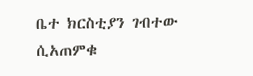ቤተ ክርስቲያን ገብተው ሲአጠምቁ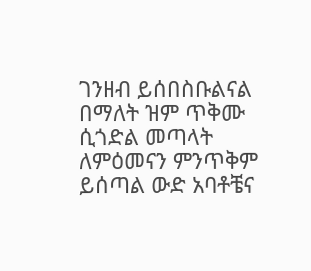ገንዘብ ይሰበስቡልናል በማለት ዝም ጥቅሙ ሲጎድል መጣላት ለምዕመናን ምንጥቅም ይሰጣል ውድ አባቶቼና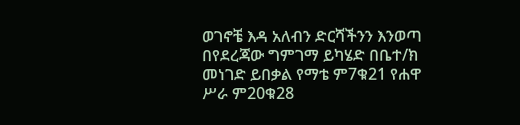ወገኖቼ እዳ አለብን ድርሻችንን እንወጣ በየደረጃው ግምገማ ይካሄድ በቤተ/ክ መነገድ ይበቃል የማቴ ም7ቁ21 የሐዋ ሥራ ም20ቁ28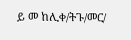ይ መ ከሊቀ/ትጉ/መር/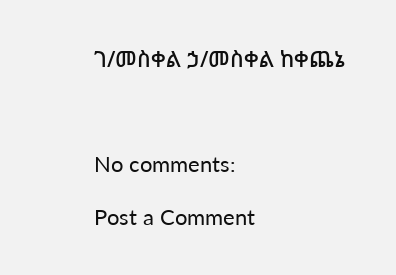ገ/መስቀል ኃ/መስቀል ከቀጨኔ



No comments:

Post a Comment